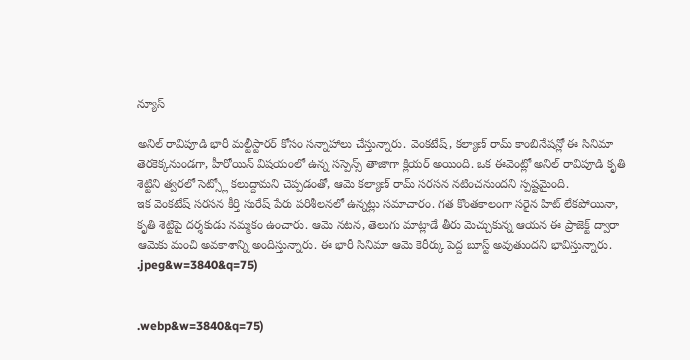న్యూస్

అనిల్ రావిపూడి భారీ మల్టీస్టారర్ కోసం సన్నాహాలు చేస్తున్నారు. వెంకటేష్, కల్యాణ్ రామ్ కాంబినేషన్లో ఈ సినిమా తెరకెక్కనుండగా, హీరోయిన్ విషయంలో ఉన్న సస్పెన్స్ తాజాగా క్లియర్ అయింది. ఒక ఈవెంట్లో అనిల్ రావిపూడి కృతి శెట్టిని త్వరలో సెట్స్లో కలుద్దామని చెప్పడంతో, ఆమె కల్యాణ్ రామ్ సరసన నటించనుందని స్పష్టమైంది.
ఇక వెంకటేష్ సరసన కీర్తి సురేష్ పేరు పరిశీలనలో ఉన్నట్లు సమాచారం. గత కొంతకాలంగా సరైన హిట్ లేకపోయినా, కృతి శెట్టిపై దర్శకుడు నమ్మకం ఉంచారు. ఆమె నటన, తెలుగు మాట్లాడే తీరు మెచ్చుకున్న ఆయన ఈ ప్రాజెక్ట్ ద్వారా ఆమెకు మంచి అవకాశాన్ని అందిస్తున్నారు. ఈ భారీ సినిమా ఆమె కెరీర్కు పెద్ద బూస్ట్ అవుతుందని భావిస్తున్నారు.
.jpeg&w=3840&q=75)


.webp&w=3840&q=75)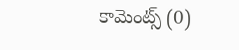కామెంట్స్ (0)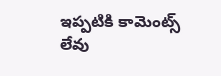ఇప్పటికి కామెంట్స్ లేవు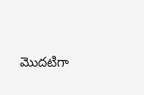మొదటిగా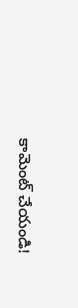కామెంట్ చేయండి!